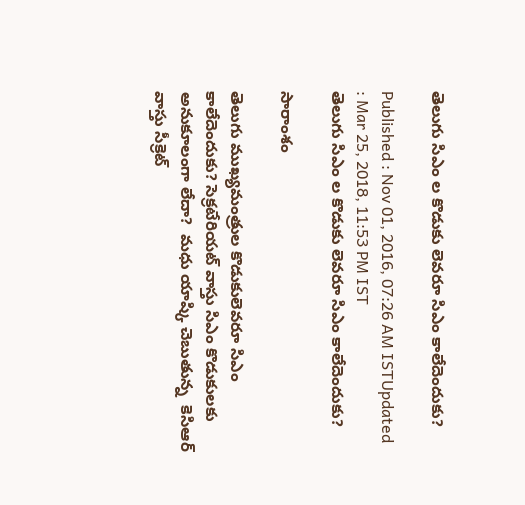తెలుగు సిఎం ల కొడుకు లెవరూ సిఎం కాలేదెందుకు?

Published : Nov 01, 2016, 07:26 AM ISTUpdated : Mar 25, 2018, 11:53 PM IST
తెలుగు సిఎం ల కొడుకు లెవరూ సిఎం కాలేదెందుకు?

సారాంశం

తెలుగు ముఖ్యమంత్రుల కొడుకులెవరూ సిఎం కాలేదెందుకు? సెక్రటేరియట్ వాస్తు సిఎం కొడుకులకు అనుకూలంగా లేదా?  మధు యాష్కి చెబుతున్న  కెసిఆర్ వాస్తు సీక్రెట్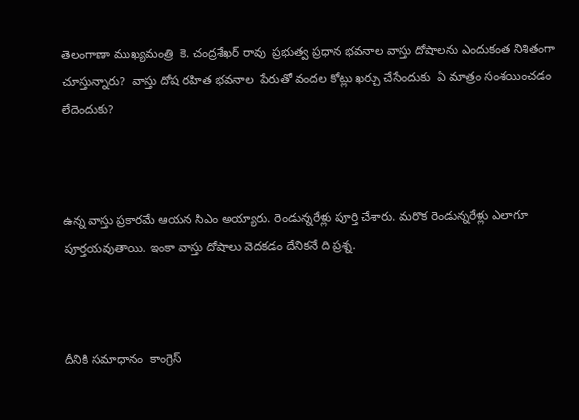తెలంగాణా ముఖ్యమంత్రి  కె. చంద్రశేఖర్ రావు  ప్రభుత్వ ప్రధాన భవనాల వాస్తు దోషాలను ఎందుకంత నిశితంగా చూస్తున్నారు?  వాస్తు దోష రహిత భవనాల  పేరుతో వందల కోట్లు ఖర్చు చేసేందుకు  ఏ మాత్రం సంశయించడం లేదెందుకు?



ఉన్న వాస్తు ప్రకారమే ఆయన సిఎం అయ్యారు. రెండున్నరేళ్లు పూర్తి చేశారు. మరొక రెండున్నరేళ్లు ఎలాగూ పూర్తయవుతాయి. ఇంకా వాస్తు దోషాలు వెదకడం దేనికనే ది ప్రశ్న.



దీనికి సమాధానం  కాంగ్రెస్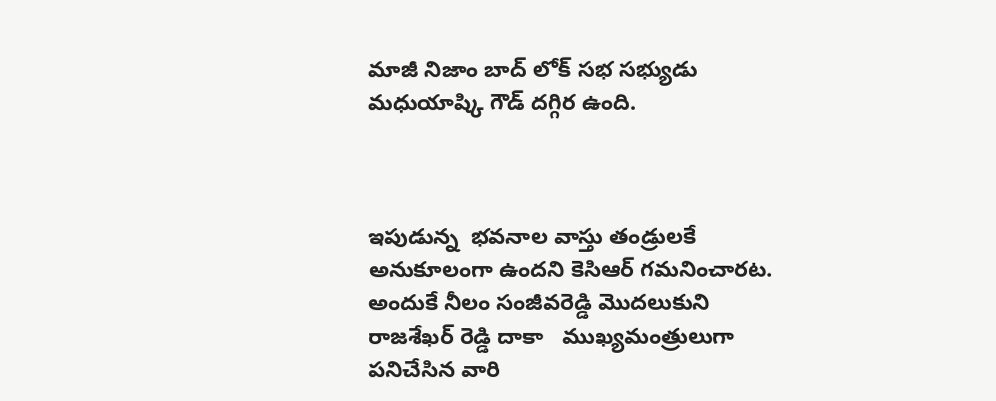మాజీ నిజాం బాద్ లోక్ సభ సభ్యుడు మధుయాష్కి గౌడ్ దగ్గిర ఉంది.



ఇపుడున్న  భవనాల వాస్తు తండ్రులకే అనుకూలంగా ఉందని కెసిఆర్ గమనించారట. అందుకే నీలం సంజీవరెడ్డి మొదలుకుని రాజశేఖర్ రెడ్డి దాకా   ముఖ్యమంత్రులుగా పనిచేసిన వారి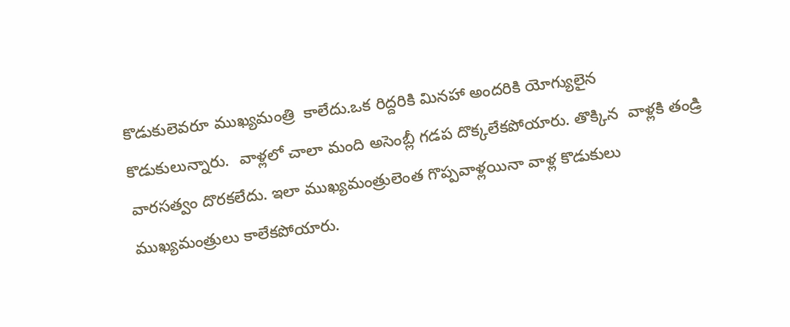కొడుకులెవరూ ముఖ్యమంత్రి  కాలేదు.ఒక రిద్దరికి మినహా అందరికి యోగ్యులైన కొడుకులున్నారు.  వాళ్లలో చాలా మంది అసెంబ్లీ గడప దొక్కలేకపోయారు. తొక్కిన  వాళ్లకి తండ్రి వారసత్వం దొరకలేదు. ఇలా ముఖ్యమంత్రులెంత గొప్పవాళ్లయినా వాళ్ల కొడుకులు ముఖ్యమంత్రులు కాలేకపోయారు.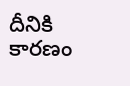దీనికి కారణం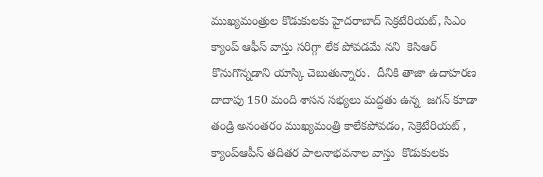ముఖ్యమంత్రుల కొడుకులకు హైదరాబాద్ సెక్రటేరియట్, సిఎం క్యాంప్ ఆఫీస్ వాస్తు సరిగ్గా లేక పోవడమే నని  కెసిఆర్ కొనుగొన్నడాని యాస్కి చెబుతున్నారు.  దీనికి తాజా ఉదాహరణ దాదాపు 150 మంది శాసన సభ్యలు మద్దతు ఉన్న  జగన్ కూడా తండ్రి అనంతరం ముఖ్యమంత్రి కాలేకపోవడం, సెక్రెటేరియట్ , క్యాంప్ఆపీస్ తదితర పాలనాభవనాల వాస్తు  కొడుకులకు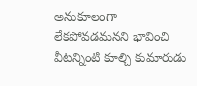అనుకూలంగా లేకపోవడమనని భావించి వీటన్నింటి కూల్చి కుమారుడు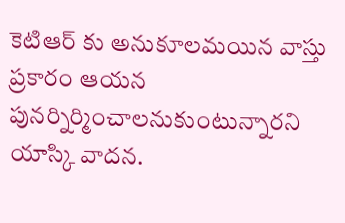కెటిఆర్ కు అనుకూలమయిన వాస్తు ప్రకారం ఆయన పునర్నిర్మించాలనుకుంటున్నారని యాస్కి వాదన.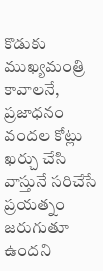కొడుకు ముఖ్యమంత్రి కావాలనే,  ప్రజాధనం వందల కోట్లు ఖర్చు చేసి వాస్తునే సరిచేసే ప్రయత్నం జరుగుతూ ఉందని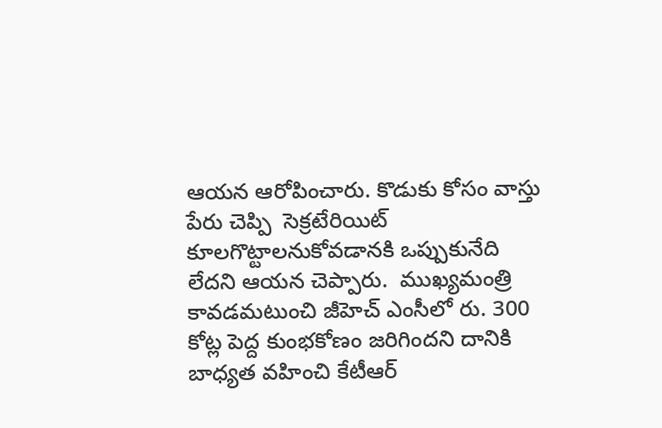ఆయన ఆరోపించారు. కొడుకు కోసం వాస్తు పేరు చెప్పి  సెక్రటేరియిట్ కూలగొట్టాలనుకోవడానకి ఒప్పుకునేది లేదని ఆయన చెప్పారు.  ముఖ్యమంత్రి కావడమటుంచి జీహెచ్ ఎంసీలో రు. 300 కోట్ల పెద్ద కుంభకోణం జరిగిందని దానికి బాధ్యత వహించి కేటీఆర్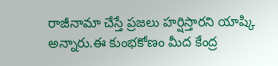రాజీనామా చేస్తే ప్రజలు హర్షిస్తారని యాష్కి అన్నారు.ఈ కుంభకోణం మీద కేంద్ర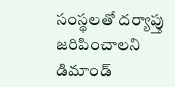సంస్థలతో దర్యాప్తు జరిపించాలని డిమాండ్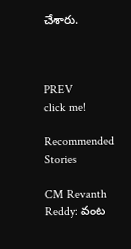చేశారు.



PREV
click me!

Recommended Stories

CM Revanth Reddy: వంట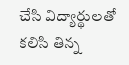చేసి విద్యార్థులతో కలిసి తిన్న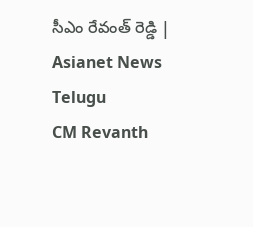సీఎం రేవంత్ రెడ్డి | Asianet News Telugu
CM Revanth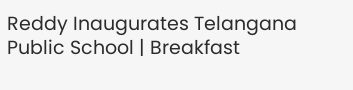Reddy Inaugurates Telangana Public School | Breakfast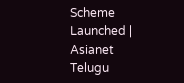Scheme Launched | Asianet Telugu